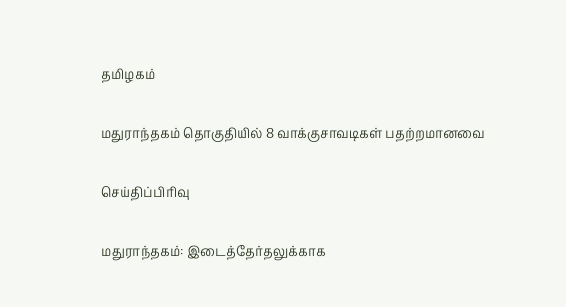தமிழகம்

மதுராந்தகம் தொகுதியில் 8 வாக்குசாவடிகள் பதற்றமானவை

செய்திப்பிரிவு

மதுராந்தகம்: இடைத்தேர்தலுக்காக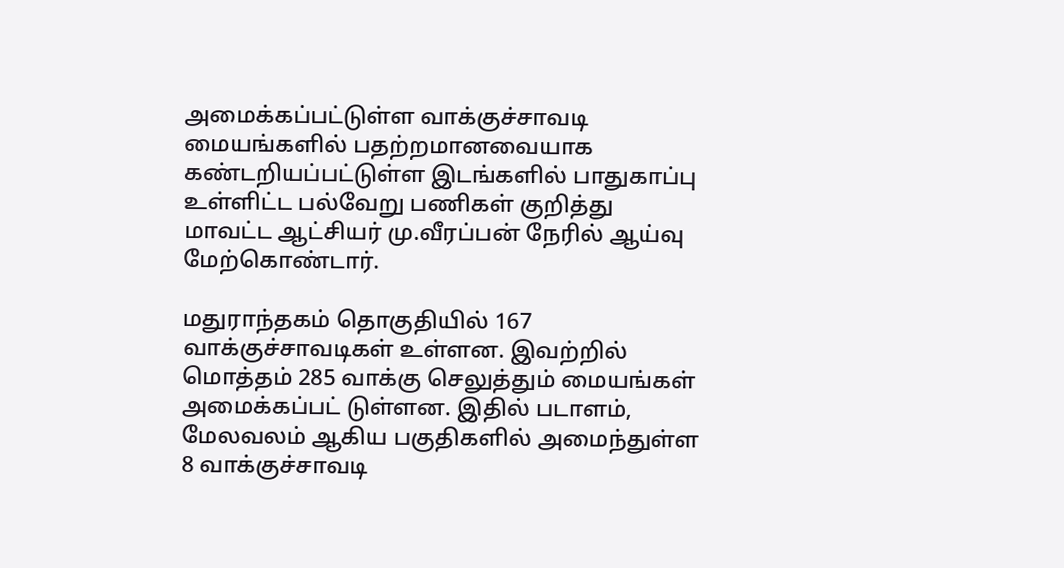அமைக்கப்பட்டுள்ள வாக்குச்சாவடி மையங்களில் பதற்றமானவையாக கண்டறியப்பட்டுள்ள இடங்களில் பாதுகாப்பு உள்ளிட்ட பல்வேறு பணிகள் குறித்து மாவட்ட ஆட்சியர் மு.வீரப்பன் நேரில் ஆய்வு மேற்கொண்டார்.

மதுராந்தகம் தொகுதியில் 167 வாக்குச்சாவடிகள் உள்ளன. இவற்றில் மொத்தம் 285 வாக்கு செலுத்தும் மையங்கள் அமைக்கப்பட் டுள்ளன. இதில் படாளம், மேலவலம் ஆகிய பகுதிகளில் அமைந்துள்ள 8 வாக்குச்சாவடி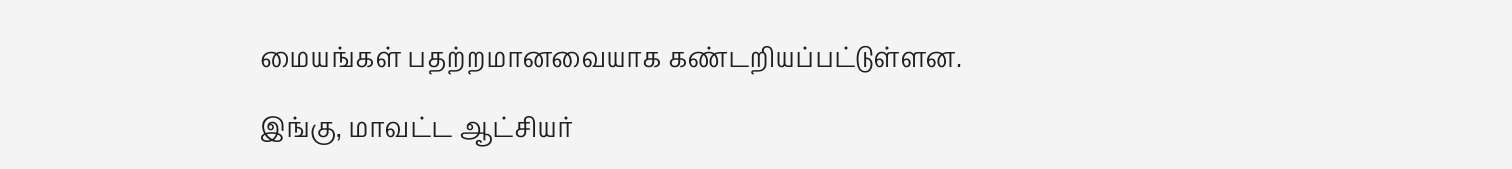மையங்கள் பதற்றமானவையாக கண்டறியப்பட்டுள்ளன.

இங்கு, மாவட்ட ஆட்சியர்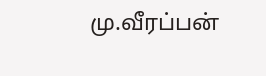மு.வீரப்பன்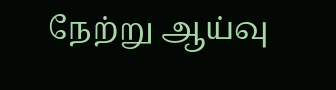நேற்று ஆய்வு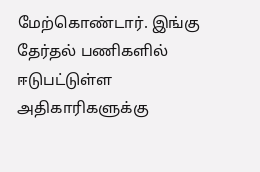மேற்கொண்டார். இங்கு தேர்தல் பணிகளில் ஈடுபட்டுள்ள அதிகாரிகளுக்கு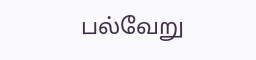பல்வேறு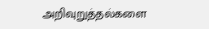அறிவுறுத்தல்களை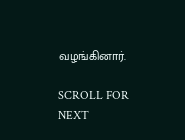வழங்கினார்.

SCROLL FOR NEXT